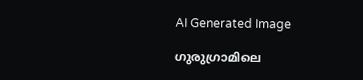AI Generated Image

ഗുരുഗ്രാമിലെ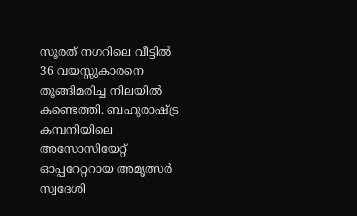സൂരത് നഗറിലെ വീട്ടിൽ 36 വയസ്സുകാരനെ തൂങ്ങിമരിച്ച നിലയിൽ കണ്ടെത്തി. ബഹുരാഷ്ട്ര കമ്പനിയിലെ അസോസിയേറ്റ് ഓപ്പറേറ്ററായ അമൃത്സർ സ്വദേശി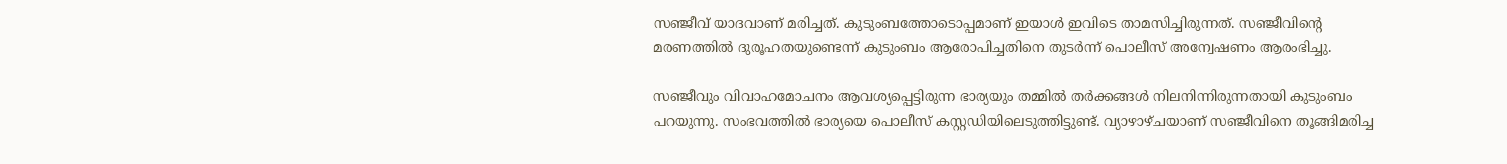സഞ്ജീവ് യാദവാണ് മരിച്ചത്. കുടുംബത്തോടൊപ്പമാണ് ഇയാൾ ഇവിടെ താമസിച്ചിരുന്നത്. സഞ്ജീവിന്‍റെ മരണത്തിൽ ദുരൂഹതയുണ്ടെന്ന് കുടുംബം ആരോപിച്ചതിനെ തുടർന്ന് പൊലീസ് അന്വേഷണം ആരംഭിച്ചു.

സഞ്ജീവും വിവാഹമോചനം ആവശ്യപ്പെട്ടിരുന്ന ഭാര്യയും തമ്മിൽ തർക്കങ്ങൾ നിലനിന്നിരുന്നതായി കുടുംബം പറയുന്നു. സംഭവത്തിൽ ഭാര്യയെ പൊലീസ് കസ്റ്റഡിയിലെടുത്തിട്ടുണ്ട്. വ്യാഴാഴ്ചയാണ് സഞ്ജീവിനെ തൂങ്ങിമരിച്ച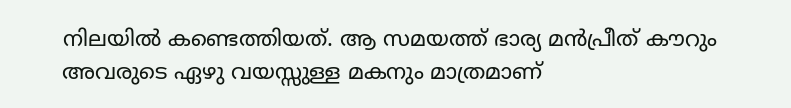നിലയിൽ കണ്ടെത്തിയത്. ആ സമയത്ത് ഭാര്യ മൻപ്രീത് കൗറും അവരുടെ ഏഴു വയസ്സുള്ള മകനും മാത്രമാണ്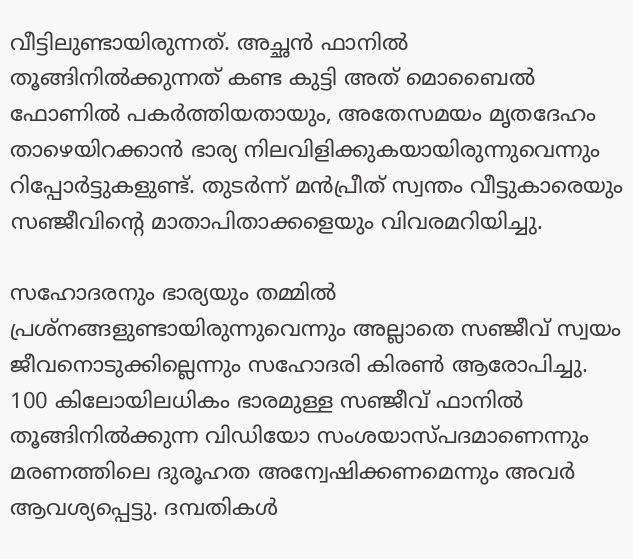വീട്ടിലുണ്ടായിരുന്നത്. അച്ഛൻ ഫാനിൽ തൂങ്ങിനിൽക്കുന്നത് കണ്ട കുട്ടി അത് മൊബൈൽ ഫോണിൽ പകർത്തിയതായും, അതേസമയം മൃതദേഹം താഴെയിറക്കാൻ ഭാര്യ നിലവിളിക്കുകയായിരുന്നുവെന്നും റിപ്പോർട്ടുകളുണ്ട്. തുടർന്ന് മൻപ്രീത് സ്വന്തം വീട്ടുകാരെയും സഞ്ജീവിന്‍റെ മാതാപിതാക്കളെയും വിവരമറിയിച്ചു.

സഹോദരനും ഭാര്യയും തമ്മിൽ പ്രശ്നങ്ങളുണ്ടായിരുന്നുവെന്നും അല്ലാതെ സഞ്ജീവ് സ്വയം ജീവനൊടുക്കില്ലെന്നും സഹോദരി കിരൺ ആരോപിച്ചു. 100 കിലോയിലധികം ഭാരമുള്ള സഞ്ജീവ് ഫാനിൽ തൂങ്ങിനിൽക്കുന്ന വിഡിയോ സംശയാസ്പദമാണെന്നും മരണത്തിലെ ദുരൂഹത അന്വേഷിക്കണമെന്നും അവർ ആവശ്യപ്പെട്ടു. ദമ്പതികൾ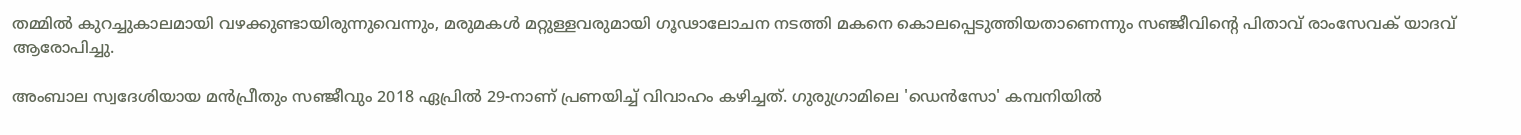തമ്മിൽ കുറച്ചുകാലമായി വഴക്കുണ്ടായിരുന്നുവെന്നും, മരുമകൾ മറ്റുള്ളവരുമായി ഗൂഢാലോചന നടത്തി മകനെ കൊലപ്പെടുത്തിയതാണെന്നും സഞ്ജീവിന്‍റെ പിതാവ് രാംസേവക് യാദവ് ആരോപിച്ചു.

അംബാല സ്വദേശിയായ മൻപ്രീതും സഞ്ജീവും 2018 ഏപ്രിൽ 29-നാണ് പ്രണയിച്ച് വിവാഹം കഴിച്ചത്. ഗുരുഗ്രാമിലെ 'ഡെൻസോ' കമ്പനിയിൽ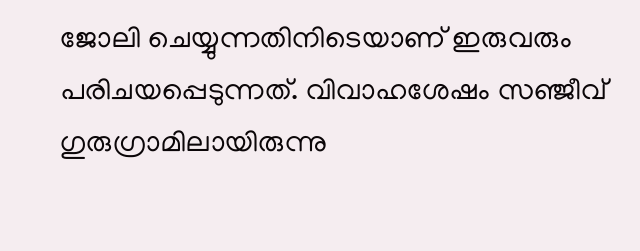ജോലി ചെയ്യുന്നതിനിടെയാണ് ഇരുവരും പരിചയപ്പെടുന്നത്. വിവാഹശേഷം സഞ്ജീവ് ഗുരുഗ്രാമിലായിരുന്നു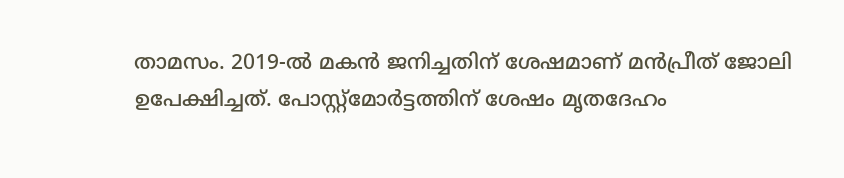താമസം. 2019-ൽ മകൻ ജനിച്ചതിന് ശേഷമാണ് മൻപ്രീത് ജോലി ഉപേക്ഷിച്ചത്. പോസ്റ്റ്‌മോർട്ടത്തിന് ശേഷം മൃതദേഹം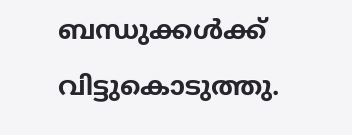ബന്ധുക്കൾക്ക് വിട്ടുകൊടുത്തു.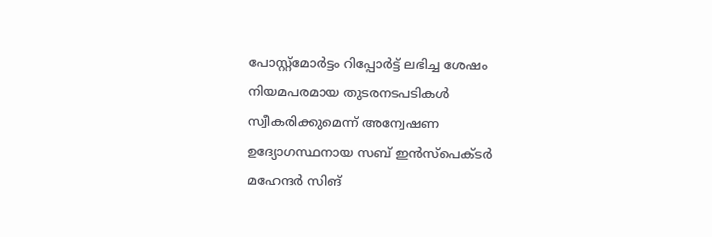പോസ്റ്റ്‌മോർട്ടം റിപ്പോർട്ട് ലഭിച്ച ശേഷം നിയമപരമായ തുടരനടപടികൾ സ്വീകരിക്കുമെന്ന് അന്വേഷണ ഉദ്യോഗസ്ഥനായ സബ് ഇൻസ്പെക്ടർ മഹേന്ദർ സിങ്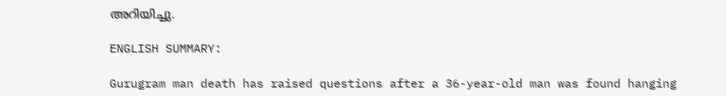അറിയിച്ചു.

ENGLISH SUMMARY:

Gurugram man death has raised questions after a 36-year-old man was found hanging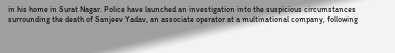in his home in Surat Nagar. Police have launched an investigation into the suspicious circumstances surrounding the death of Sanjeev Yadav, an associate operator at a multinational company, following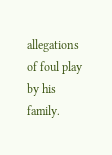allegations of foul play by his family.